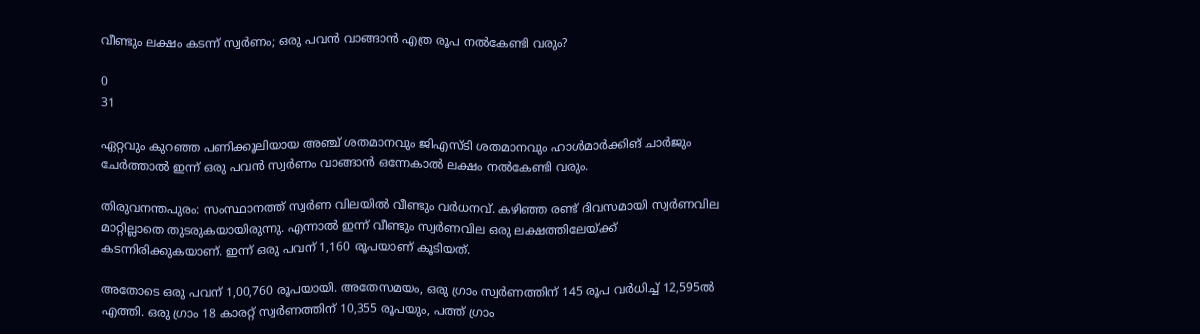വീണ്ടും ലക്ഷം കടന്ന് സ്വർണം; ഒരു പവൻ വാങ്ങാൻ എത്ര രൂപ നൽകേണ്ടി വരും?

0
31

ഏറ്റവും കുറഞ്ഞ പണിക്കൂലിയായ അഞ്ച് ശതമാനവും ജിഎസ്‌ടി ശതമാനവും ഹാൾമാർക്കിങ് ചാർജും ചേർത്താൽ ഇന്ന് ഒരു പവൻ സ്വർണം വാങ്ങാൻ ഒന്നേകാൽ ലക്ഷം നൽകേണ്ടി വരും.

തിരുവനന്തപുരം: സംസ്ഥാനത്ത് സ്വർണ വിലയിൽ വീണ്ടും വർധനവ്. കഴിഞ്ഞ രണ്ട് ദിവസമായി സ്വർണവില മാറ്റില്ലാതെ തുടരുകയായിരുന്നു. എന്നാൽ ഇന്ന് വീണ്ടും സ്വർണവില ഒരു ലക്ഷത്തിലേയ്‌ക്ക് കടന്നിരിക്കുകയാണ്. ഇന്ന് ഒരു പവന് 1,160 രൂപയാണ് കൂടിയത്.

അതോടെ ഒരു പവന് 1,00,760 രൂപയായി. അതേസമയം, ഒരു ഗ്രാം സ്വർണത്തിന് 145 രൂപ വർധിച്ച് 12,595ൽ എത്തി. ഒരു ഗ്രാം 18 കാരറ്റ് സ്വർണത്തിന് 10,355 രൂപയും, പത്ത് ഗ്രാം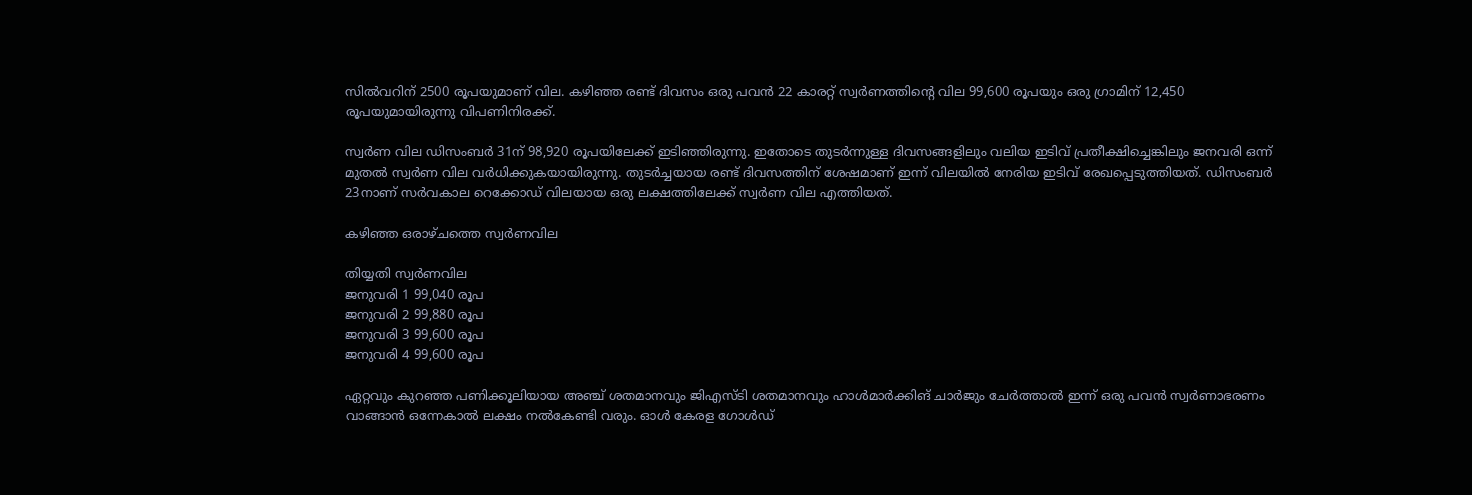സിൽവറിന് 2500 രൂപയുമാണ് വില. കഴിഞ്ഞ രണ്ട് ദിവസം ഒരു പവൻ 22 കാരറ്റ് സ്വർണത്തിൻ്റെ വില 99,600 രൂപയും ഒരു ഗ്രാമിന് 12,450 രൂപയുമായിരുന്നു വിപണിനിരക്ക്.

സ്വർണ വില ഡിസംബർ 31ന് 98,920 രൂപയിലേക്ക് ഇടിഞ്ഞിരുന്നു. ഇതോടെ തുടർന്നുള്ള ദിവസങ്ങളിലും വലിയ ഇടിവ് പ്രതീക്ഷിച്ചെങ്കിലും ജനവരി ഒന്ന് മുതൽ സ്വർണ വില വർധിക്കുകയായിരുന്നു. തുടർച്ചയായ രണ്ട് ദിവസത്തിന് ശേഷമാണ് ഇന്ന് വിലയിൽ നേരിയ ഇടിവ് രേഖപ്പെടുത്തിയത്. ഡിസംബർ 23നാണ് സർവകാല റെക്കോഡ് വിലയായ ഒരു ലക്ഷത്തിലേക്ക് സ്വർണ വില എത്തിയത്.

കഴിഞ്ഞ ഒരാഴ്‌ചത്തെ സ്വർണവില

തിയ്യതി സ്വർണവില
ജനുവരി 1 99,040 രൂപ
ജനുവരി 2 99,880 രൂപ
ജനുവരി 3 99,600 രൂപ
ജനുവരി 4 99,600 രൂപ

ഏറ്റവും കുറഞ്ഞ പണിക്കൂലിയായ അഞ്ച് ശതമാനവും ജിഎസ്‌ടി ശതമാനവും ഹാൾമാർക്കിങ് ചാർജും ചേർത്താൽ ഇന്ന് ഒരു പവൻ സ്വർണാഭരണം വാങ്ങാൻ ഒന്നേകാൽ ലക്ഷം നൽകേണ്ടി വരും. ഓൾ കേരള ഗോൾഡ്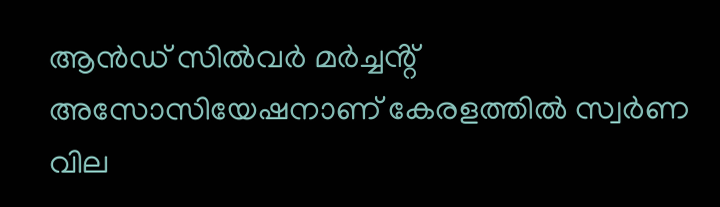ആൻഡ് സിൽവർ മർച്ചൻ്റ് അസോസിയേഷനാണ് കേരളത്തിൽ സ്വർണ വില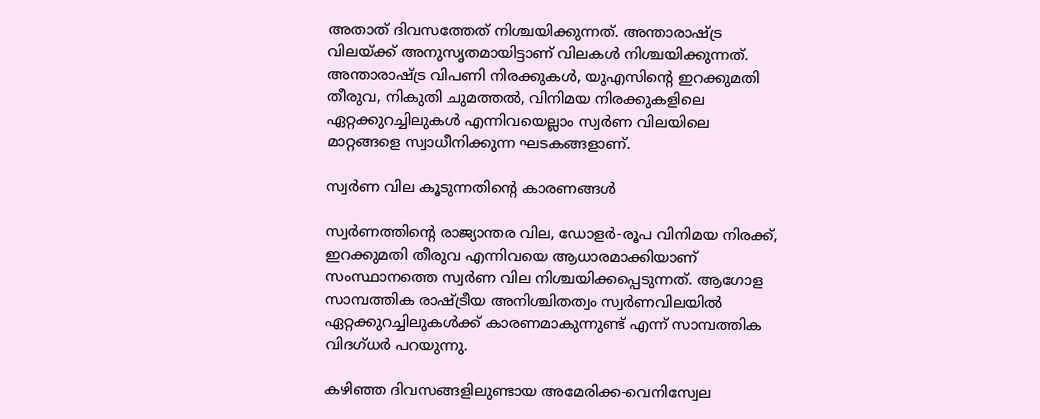അതാത് ദിവസത്തേത് നിശ്ചയിക്കുന്നത്. അന്താരാഷ്‌ട്ര വിലയ്‌ക്ക് അനുസൃതമായിട്ടാണ് വിലകൾ നിശ്ചയിക്കുന്നത്. അന്താരാഷ്‌ട്ര വിപണി നിരക്കുകൾ, യുഎസിൻ്റെ ഇറക്കുമതി തീരുവ, നികുതി ചുമത്തൽ, വിനിമയ നിരക്കുകളിലെ ഏറ്റക്കുറച്ചിലുകൾ എന്നിവയെല്ലാം സ്വർണ വിലയിലെ മാറ്റങ്ങളെ സ്വാധീനിക്കുന്ന ഘടകങ്ങളാണ്.

സ്വർണ വില കൂടുന്നതിൻ്റെ കാരണങ്ങൾ

സ്വർണത്തിൻ്റെ രാജ്യാന്തര വില, ഡോളർ-രൂപ വിനിമയ നിരക്ക്, ഇറക്കുമതി തീരുവ എന്നിവയെ ആധാരമാക്കിയാണ് സംസ്ഥാനത്തെ സ്വർണ വില നിശ്ചയിക്കപ്പെടുന്നത്. ആഗോള സാമ്പത്തിക രാഷ്‌ട്രീയ അനിശ്ചിതത്വം സ്വർണവിലയിൽ ഏറ്റക്കുറച്ചിലുകൾക്ക് കാരണമാകുന്നുണ്ട് എന്ന് സാമ്പത്തിക വിദഗ്‌ധർ പറയുന്നു.

കഴിഞ്ഞ ദിവസങ്ങളിലുണ്ടായ അമേരിക്ക-വെനിസ്വേല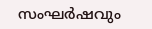സംഘർഷവും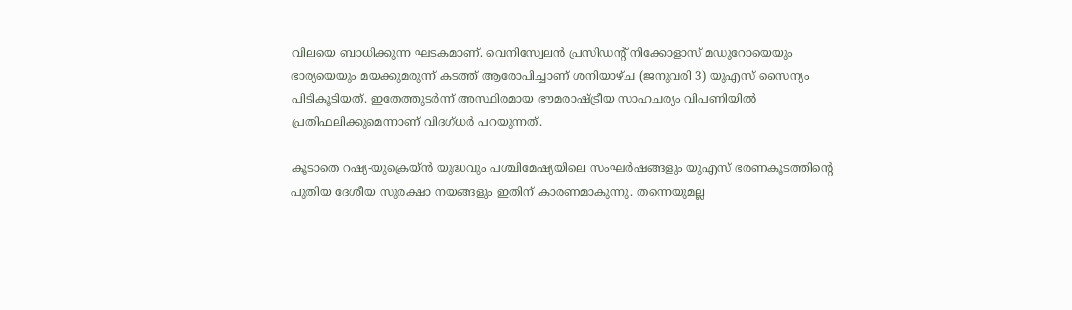വിലയെ ബാധിക്കുന്ന ഘടകമാണ്. വെനിസ്വേലൻ പ്രസിഡൻ്റ് നിക്കോളാസ് മഡുറോയെയും ഭാര്യയെയും മയക്കുമരുന്ന് കടത്ത് ആരോപിച്ചാണ് ശനിയാഴ്‌ച (ജനുവരി 3) യുഎസ് സൈന്യം പിടികൂടിയത്. ഇതേത്തുടർന്ന് അസ്ഥിരമായ ഭൗമരാഷ്ട്രീയ സാഹചര്യം വിപണിയില്‍ പ്രതിഫലിക്കുമെന്നാണ് വിദഗ്‌ധർ പറയുന്നത്.

കൂടാതെ റഷ്യ-യുക്രെയ്‌ൻ യുദ്ധവും പശ്ചിമേഷ്യയിലെ സംഘർഷങ്ങളും യുഎസ്‌ ഭരണകൂടത്തിൻ്റെ പുതിയ ദേശീയ സുരക്ഷാ നയങ്ങളും ഇതിന് കാരണമാകുന്നു. തന്നെയുമല്ല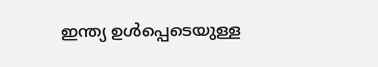ഇന്ത്യ ഉൾപ്പെടെയുള്ള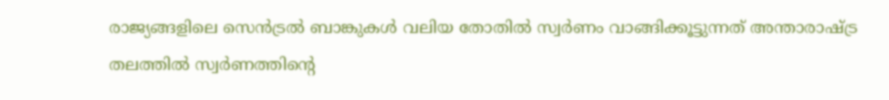രാജ്യങ്ങളിലെ സെൻട്രൽ ബാങ്കുകൾ വലിയ തോതിൽ സ്വർണം വാങ്ങിക്കൂട്ടുന്നത് അന്താരാഷ്ട്ര തലത്തിൽ സ്വർണത്തിൻ്റെ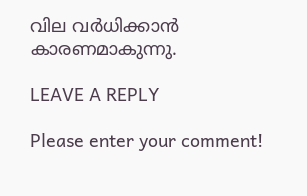വില വർധിക്കാൻ കാരണമാകുന്നു.

LEAVE A REPLY

Please enter your comment!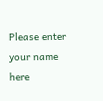Please enter your name here